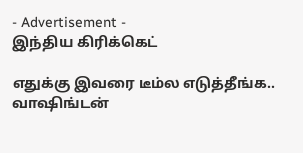- Advertisement -
இந்திய கிரிக்கெட்

எதுக்கு இவரை டீம்ல எடுத்தீங்க.. வாஷிங்டன்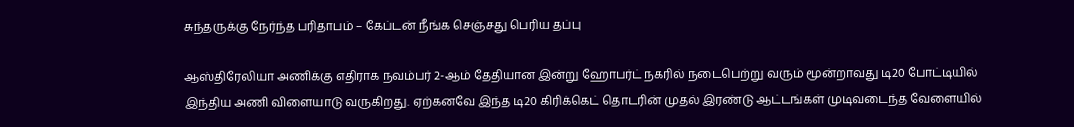சுந்தருக்கு நேர்ந்த பரிதாபம் – கேப்டன் நீங்க செஞ்சது பெரிய தப்பு

ஆஸ்திரேலியா அணிக்கு எதிராக நவம்பர் 2-ஆம் தேதியான இன்று ஹோபர்ட் நகரில் நடைபெற்று வரும் மூன்றாவது டி20 போட்டியில் இந்திய அணி விளையாடு வருகிறது. ஏற்கனவே இந்த டி20 கிரிக்கெட் தொடரின் முதல் இரண்டு ஆட்டங்கள் முடிவடைந்த வேளையில்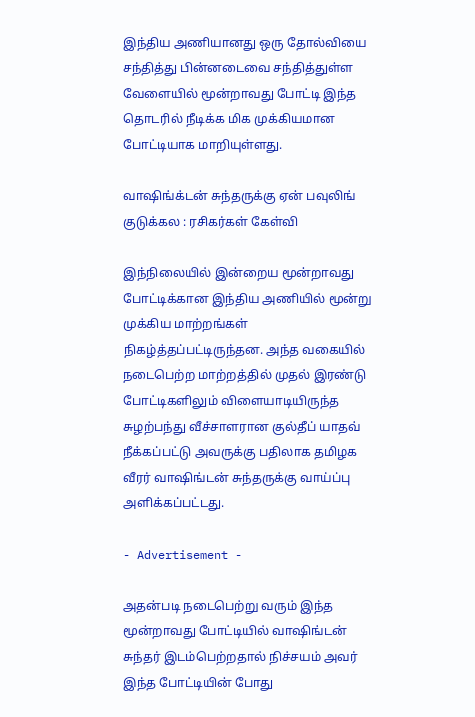இந்திய அணியானது ஒரு தோல்வியை சந்தித்து பின்னடைவை சந்தித்துள்ள வேளையில் மூன்றாவது போட்டி இந்த தொடரில் நீடிக்க மிக முக்கியமான போட்டியாக மாறியுள்ளது.

வாஷிங்க்டன் சுந்தருக்கு ஏன் பவுலிங் குடுக்கல : ரசிகர்கள் கேள்வி

இந்நிலையில் இன்றைய மூன்றாவது போட்டிக்கான இந்திய அணியில் மூன்று முக்கிய மாற்றங்கள் நிகழ்த்தப்பட்டிருந்தன. அந்த வகையில் நடைபெற்ற மாற்றத்தில் முதல் இரண்டு போட்டிகளிலும் விளையாடியிருந்த சுழற்பந்து வீச்சாளரான குல்தீப் யாதவ் நீக்கப்பட்டு அவருக்கு பதிலாக தமிழக வீரர் வாஷிங்டன் சுந்தருக்கு வாய்ப்பு அளிக்கப்பட்டது.

- Advertisement -

அதன்படி நடைபெற்று வரும் இந்த மூன்றாவது போட்டியில் வாஷிங்டன் சுந்தர் இடம்பெற்றதால் நிச்சயம் அவர் இந்த போட்டியின் போது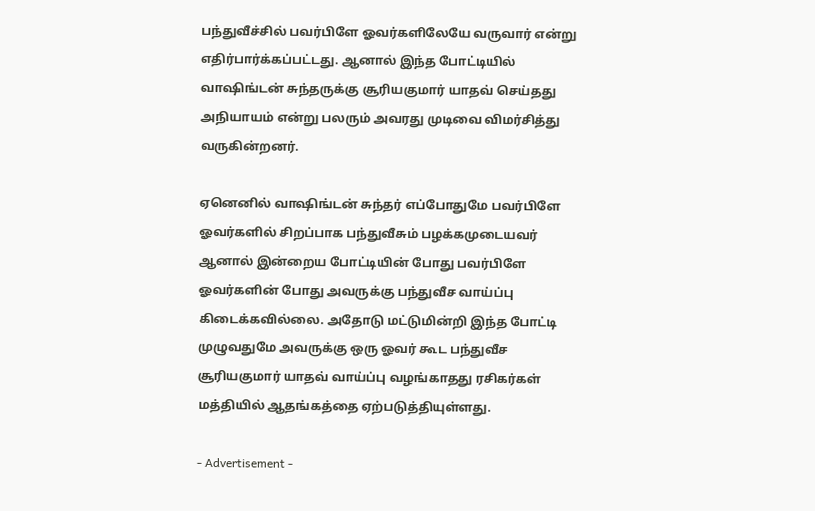பந்துவீச்சில் பவர்பிளே ஓவர்களிலேயே வருவார் என்று எதிர்பார்க்கப்பட்டது. ஆனால் இந்த போட்டியில் வாஷிங்டன் சுந்தருக்கு சூரியகுமார் யாதவ் செய்தது அநியாயம் என்று பலரும் அவரது முடிவை விமர்சித்து வருகின்றனர்.

ஏனெனில் வாஷிங்டன் சுந்தர் எப்போதுமே பவர்பிளே ஓவர்களில் சிறப்பாக பந்துவீசும் பழக்கமுடையவர் ஆனால் இன்றைய போட்டியின் போது பவர்பிளே ஓவர்களின் போது அவருக்கு பந்துவீச வாய்ப்பு கிடைக்கவில்லை. அதோடு மட்டுமின்றி இந்த போட்டி முழுவதுமே அவருக்கு ஒரு ஓவர் கூட பந்துவீச சூரியகுமார் யாதவ் வாய்ப்பு வழங்காதது ரசிகர்கள் மத்தியில் ஆதங்கத்தை ஏற்படுத்தியுள்ளது.

- Advertisement -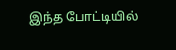இந்த போட்டியில்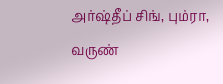அர்ஷ்தீப் சிங், பும்ரா, வருண்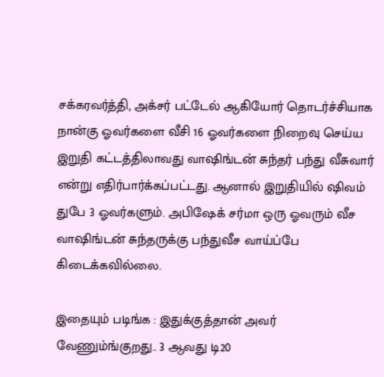சக்கரவர்த்தி, அக்சர் பட்டேல் ஆகியோர் தொடர்ச்சியாக நான்கு ஓவர்களை வீசி 16 ஓவர்களை நிறைவு செய்ய இறுதி கட்டத்திலாவது வாஷிங்டன் சுந்தர் பந்து வீசுவார் என்று எதிர்பார்க்கப்பட்டது. ஆனால் இறுதியில் ஷிவம் துபே 3 ஓவர்களும். அபிஷேக் சர்மா ஒரு ஓவரும் வீச வாஷிங்டன் சுந்தருக்கு பந்துவீச வாய்ப்பே கிடைக்கவில்லை.

இதையும் படிங்க : இதுக்குத்தான் அவர் வேணும்ங்குறது.. 3 ஆவது டி20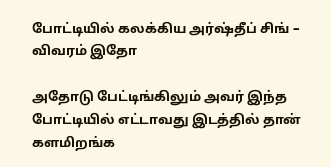போட்டியில் கலக்கிய அர்ஷ்தீப் சிங் – விவரம் இதோ

அதோடு பேட்டிங்கிலும் அவர் இந்த போட்டியில் எட்டாவது இடத்தில் தான் களமிறங்க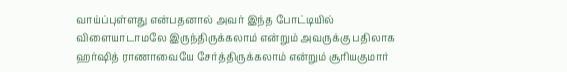வாய்ப்புள்ளது என்பதனால் அவர் இந்த போட்டியில் விளையாடாமலே இருந்திருக்கலாம் என்றும் அவருக்கு பதிலாக ஹர்ஷித் ராணாவையே சேர்த்திருக்கலாம் என்றும் சூரியகுமார்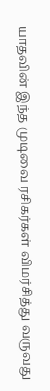யாதவின் இந்த முடிவை ரசிகர்கள் விமர்சித்து வருவது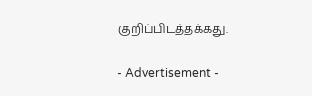குறிப்பிடத்தக்கது.

- Advertisement -